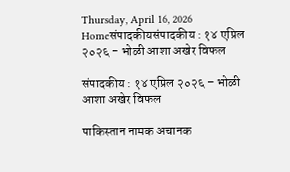Thursday, April 16, 2026
Homeसंपादकीयसंपादकीय : १४ एप्रिल २०२६ - भोळी आशा अखेर विफल

संपादकीय : १४ एप्रिल २०२६ – भोळी आशा अखेर विफल

पाकिस्तान नामक अचानक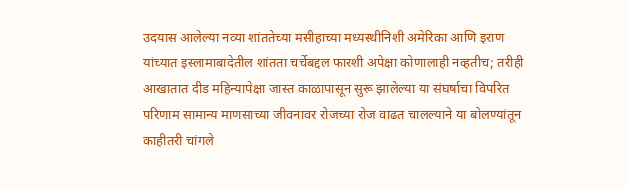उदयास आलेल्या नव्या शांततेच्या मसीहाच्या मध्यस्थीनिशी अमेरिका आणि इराण यांच्यात इस्लामाबादेतील शांतता चर्चेबद्दल फारशी अपेक्षा कोणालाही नव्हतीच; तरीही आखातात दीड महिन्यापेक्षा जास्त काळापासून सुरू झालेल्या या संघर्षाचा विपरित परिणाम सामान्य माणसाच्या जीवनावर रोजच्या रोज वाढत चालल्याने या बोलण्यांतून काहीतरी चांगले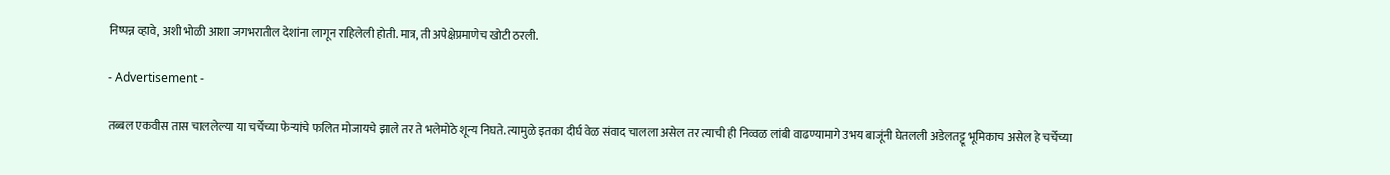निष्पन्न व्हावे, अशी भोळी आशा जगभरातील देशांना लागून राहिलेली होती. मात्र, ती अपेक्षेप्रमाणेच खोटी ठरली.

- Advertisement -

तब्बल एकवीस तास चाललेल्या या चर्चेच्या फेर्‍यांचे फलित मोजायचे झाले तर ते भलेमोठे शून्य निघते. त्यामुळे इतका दीर्घ वेळ संवाद चालला असेल तर त्याची ही निव्वळ लांबी वाढण्यामागे उभय बाजूंनी घेतलली अडेलतट्टू भूमिकाच असेल हे चर्चेच्या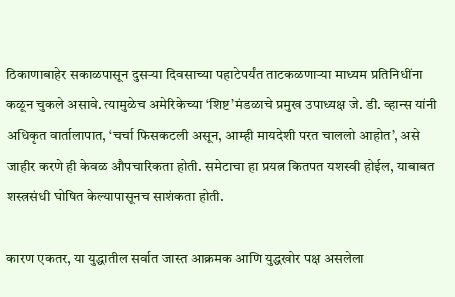ठिकाणाबाहेर सकाळपासून दुसर्‍या दिवसाच्या पहाटेपर्यंत ताटकळणार्‍या माध्यम प्रतिनिधींना कळून चुकले असावे. त्यामुळेच अमेरिकेच्या ‘शिष्ट’मंडळाचे प्रमुख उपाध्यक्ष जे. डी. व्हान्स यांनी अधिकृत वार्तालापात, ‘चर्चा फिसकटली असून, आम्ही मायदेशी परत चाललो आहोत’, असे जाहीर करणे ही केवळ औपचारिकता होती. समेटाचा हा प्रयत्न कितपत यशस्वी होईल, याबाबत शस्त्रसंधी घोषित केल्यापासूनच साशंकता होती.

कारण एकतर, या युद्धातील सर्वात जास्त आक्रमक आणि युद्धखोर पक्ष असलेला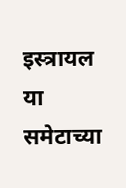इस्त्रायल या समेटाच्या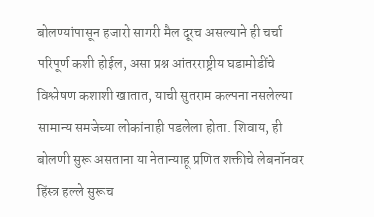बोलण्यांपासून हजारो सागरी मैल दूरच असल्याने ही चर्चा परिपूर्ण कशी होईल, असा प्रश्न आंतरराष्ट्रीय घडामोडींचे विश्लेषण कशाशी खातात, याची सुतराम कल्पना नसलेल्या सामान्य समजेच्या लोकांनाही पडलेला होता. शिवाय, ही बोलणी सुरू असताना या नेतान्याहू प्रणित शक्तीचे लेबनॉनवर हिंस्त्र हल्ले सुरूच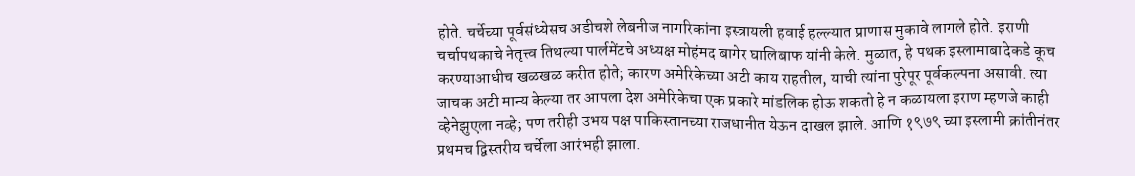होते. चर्चेच्या पूर्वसंध्येसच अडीचशे लेबनीज नागरिकांना इस्त्रायली हवाई हल्ल्यात प्राणास मुकावे लागले होते. इराणी चर्चापथकाचे नेतृत्त्व तिथल्या पार्लमेंटचे अध्यक्ष मोहंमद बागेर घालिबाफ यांनी केले. मुळात, हे पथक इस्लामाबादेकडे कूच करण्याआधीच खळखळ करीत होते; कारण अमेरिकेच्या अटी काय राहतील, याची त्यांना पुरेपूर पूर्वकल्पना असावी. त्या जाचक अटी मान्य केल्या तर आपला देश अमेरिकेचा एक प्रकारे मांडलिक होऊ शकतो हे न कळायला इराण म्हणजे काही व्हेनेझुएला नव्हे; पण तरीही उभय पक्ष पाकिस्तानच्या राजधानीत येऊन दाखल झाले. आणि १९७९ च्या इस्लामी क्रांतीनंतर प्रथमच द्विस्तरीय चर्चेला आरंभही झाला.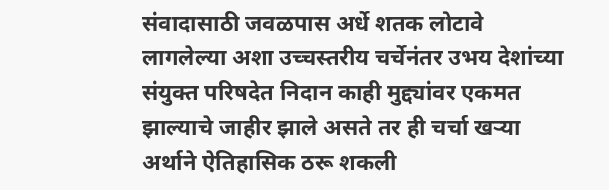संवादासाठी जवळपास अर्धे शतक लोटावे लागलेल्या अशा उच्चस्तरीय चर्चेनंतर उभय देशांच्या संयुक्त परिषदेत निदान काही मुद्द्यांवर एकमत झाल्याचे जाहीर झाले असते तर ही चर्चा खर्‍या अर्थाने ऐतिहासिक ठरू शकली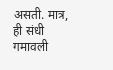असती. मात्र, ही संधी गमावली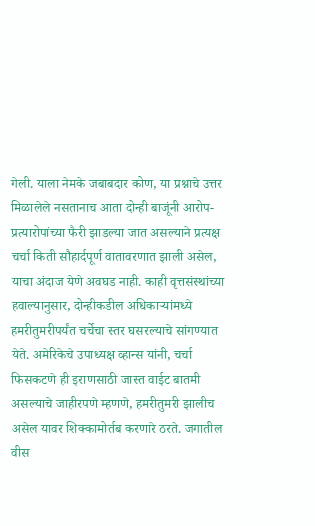गेली. याला नेमके जबाबदार कोण, या प्रश्नाचे उत्तर मिळालेले नसतानाच आता दोन्ही बाजूंनी आरोप-प्रत्यारोपांच्या फैरी झाडल्या जात असल्याने प्रत्यक्ष चर्चा किती सौहार्दपूर्ण वातावरणात झाली असेल, याचा अंदाज येणे अवघड नाही. काही वृत्तसंस्थांच्या हवाल्यानुसार, दोन्हीकडील अधिकार्‍यांमध्ये हमरीतुमरीपर्यंत चर्चेचा स्तर घसरल्याचे सांगण्यात येते. अमेरिकेचे उपाध्यक्ष व्हान्स यांनी, चर्चा फिसकटणे ही इराणसाठी जास्त वाईट बातमी असल्याचे जाहीरपणे म्हणणे, हमरीतुमरी झालीच असेल यावर शिक्कामोर्तब करणारे ठरते. जगातील वीस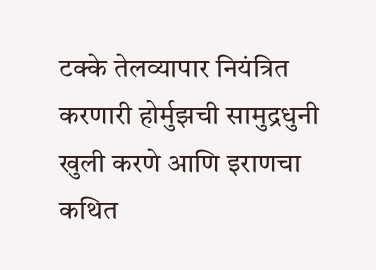टक्के तेलव्यापार नियंत्रित करणारी होर्मुझची सामुद्रधुनी खुली करणे आणि इराणचा कथित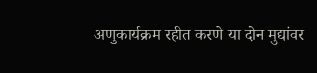अणुकार्यक्रम रहीत करणे या दोन मुद्यांवर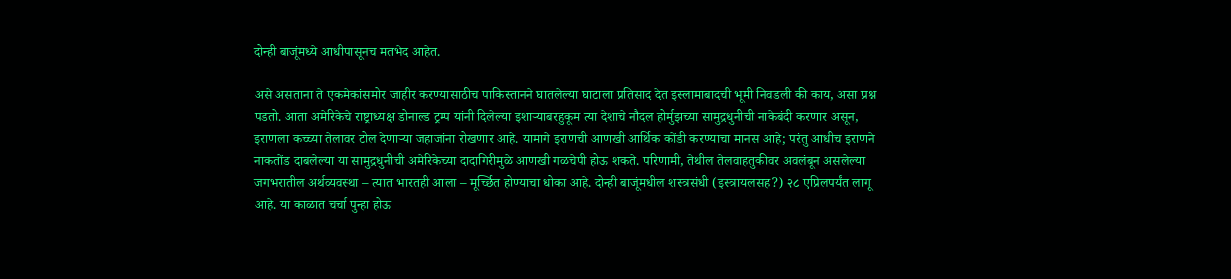दोन्ही बाजूंमध्ये आधीपासूनच मतभेद आहेत.

असे असताना ते एकमेकांसमोर जाहीर करण्यासाठीच पाकिस्तानने घातलेल्या घाटाला प्रतिसाद देत इस्लामाबादची भूमी निवडली की काय, असा प्रश्न पडतो. आता अमेरिकेचे राष्ट्राध्यक्ष डोनाल्ड ट्रम्प यांनी दिलेल्या इशार्‍याबरहुकूम त्या देशाचे नौदल होर्मुझच्या सामुद्रधुनीची नाकेबंदी करणार असून, इराणला कच्च्या तेलावर टोल देणार्‍या जहाजांना रोखणार आहे. यामागे इराणची आणखी आर्थिक कोंडी करण्याचा मानस आहे; परंतु आधीच इराणने नाकतोंड दाबलेल्या या सामुद्रधुनीची अमेरिकेच्या दादागिरीमुळे आणखी गळचेपी होऊ शकते. परिणामी, तेथील तेलवाहतुकीवर अवलंबून असलेल्या जगभरातील अर्थव्यवस्था – त्यात भारतही आला – मूर्च्छित होण्याचा धोका आहे. दोन्ही बाजूंमधील शस्त्रसंधी (इस्त्रायलसह?) २८ एप्रिलपर्यंत लागू आहे. या काळात चर्चा पुन्हा होऊ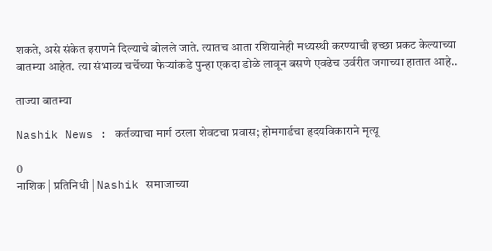शकते, असे संकेत इराणने दिल्याचे बोलले जाते. त्यातच आता रशियानेही मध्यस्थी करण्याची इच्छा प्रकट केल्याच्या बातम्या आहेत. त्या संभाव्य चर्चेच्या फेर्‍यांकडे पुन्हा एकदा डोळे लावून बसणे एवढेच उर्वरीत जगाच्या हातात आहे..

ताज्या बातम्या

Nashik News : कर्तव्याचा मार्ग ठरला शेवटचा प्रवास; होमगार्डचा हृदयविकाराने मृत्यू

0
नाशिक | प्रतिनिधी | Nashik समाजाच्या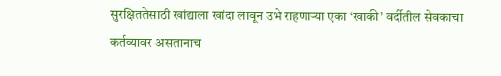सुरक्षिततेसाठी खांद्याला खांदा लावून उभे राहणाऱ्या एका ‘खाकी’ वर्दीतील सेवकाचा कर्तव्यावर असतानाच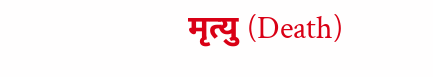मृत्यु (Death)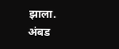झाला. अंबड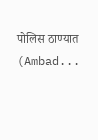पोलिस ठाण्यात (Ambad...